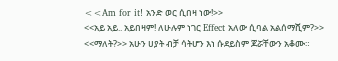<<Am for it! አንድ ወር ሲበዛ ነው!>>
<<አይ አይ.. አይበዛም! ለሁሉም ነገር Effect አለው ሲባል አልሰማሺም?>>
<<ማለት?>> አሁን ሀያት ብቻ ሳትሆን እነ ሱደይስም ጆሯቸውን አቆሙ።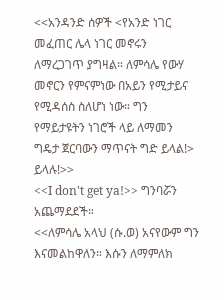<<አንዳንድ ሰዎች <የአንድ ነገር መፈጠር ሌላ ነገር መኖሩን ለማረጋገጥ ያግዛል። ለምሳሌ የውሃ መኖርን የምናምነው በአይን የሚታይና የሚዳሰስ ስለሆነ ነው። ግን የማይታዩትን ነገሮች ላይ ለማመን ግዴታ ጀርባውን ማጥናት ግድ ይላል!> ይላሉ!>>
<<I don't get ya!>> ግንባሯን አጨማደደች።
<<ለምሳሌ አላህ (ሱ.ወ) አናየውም ግን እናመልከዋለን። እሱን ለማምለክ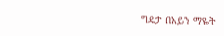ግዴታ በአይን ማዬት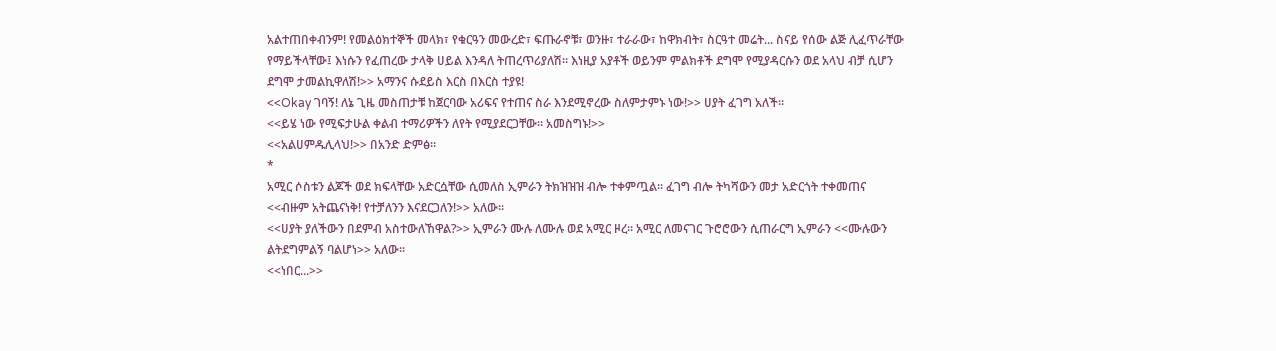አልተጠበቀብንም! የመልዕክተኞች መላክ፣ የቁርዓን መውረድ፣ ፍጡራኖቹ፣ ወንዙ፣ ተራራው፣ ከዋክብት፣ ስርዓተ መሬት... ስናይ የሰው ልጅ ሊፈጥራቸው የማይችላቸው፤ እነሱን የፈጠረው ታላቅ ሀይል እንዳለ ትጠረጥሪያለሽ። እነዚያ አያቶች ወይንም ምልክቶች ደግሞ የሚያዳርሱን ወደ አላህ ብቻ ሲሆን ደግሞ ታመልኪዋለሽ!>> አማንና ሱደይስ እርስ በእርስ ተያዩ!
<<Okay ገባኝ! ለኔ ጊዜ መስጠታቹ ከጀርባው አሪፍና የተጠና ስራ እንደሚኖረው ስለምታምኑ ነው!>> ሀያት ፈገግ አለች።
<<ይሄ ነው የሚፍታሁል ቀልብ ተማሪዎችን ለየት የሚያደርጋቸው። አመስግኑ!>>
<<አልሀምዱሊላህ!>> በአንድ ድምፅ።
*
አሚር ሶስቱን ልጆች ወደ ክፍላቸው አድርሷቸው ሲመለስ ኢምራን ትክዝዝዝ ብሎ ተቀምጧል። ፈገግ ብሎ ትካሻውን መታ አድርጎት ተቀመጠና <<ብዙም አትጨናነቅ! የተቻለንን እናደርጋለን!>> አለው።
<<ሀያት ያለችውን በደምብ አስተውለኸዋል?>> ኢምራን ሙሉ ለሙሉ ወደ አሚር ዞረ። አሚር ለመናገር ጉሮሮውን ሲጠራርግ ኢምራን <<ሙሉውን ልትደግምልኝ ባልሆነ>> አለው።
<<ነበር...>>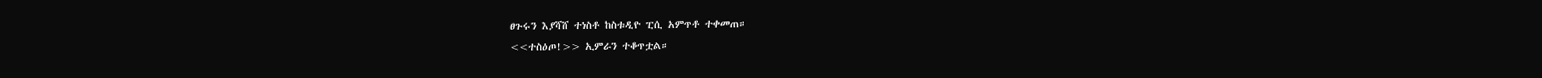ፀጉሩን እያሻሸ ተነስቶ ከስቱዲዮ ፒሲ አምጥቶ ተቀመጠ።
<<ተስዕጦ!>> ኢምራን ተቆጥቷል።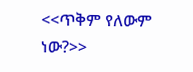<<ጥቅም የለውም ነው?>>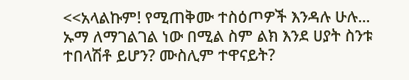<<አላልኩም! የሚጠቅሙ ተስዕጦዎች እንዳሉ ሁሉ... ኡማ ለማገልገል ነው በሚል ስም ልክ እንደ ሀያት ስንቱ ተበላሽቶ ይሆን? ሙስሊም ተዋናይት?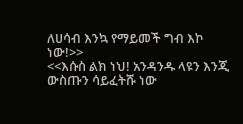ለሀሳብ እንኳ የማይመች ግብ እኮ ነው!>>
<<እሱስ ልክ ነህ! አንዳንዱ ላዩን እንጂ ውስጡን ሳይፈትሹ ነው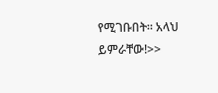የሚገቡበት። አላህ ይምራቸው!>>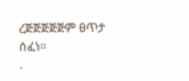ረጅጅጅጅጅም ፀጥታ ሰፈነ።
.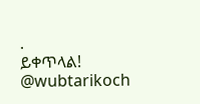.
ይቀጥላል!
@wubtarikoch